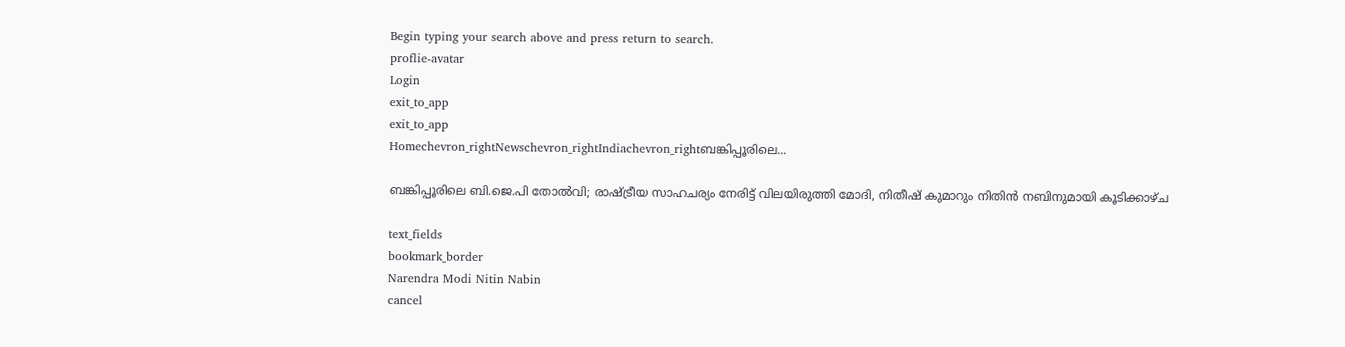Begin typing your search above and press return to search.
proflie-avatar
Login
exit_to_app
exit_to_app
Homechevron_rightNewschevron_rightIndiachevron_rightബങ്കിപ്പൂരിലെ...

ബങ്കിപ്പൂരിലെ ബി.ജെ.പി തോൽവി; രാഷ്ട്രീയ സാഹചര്യം നേരിട്ട് വിലയിരുത്തി മോദി, നിതീഷ് കുമാറും നിതിൻ നബിനുമായി കൂടിക്കാഴ്ച

text_fields
bookmark_border
Narendra Modi Nitin Nabin
cancel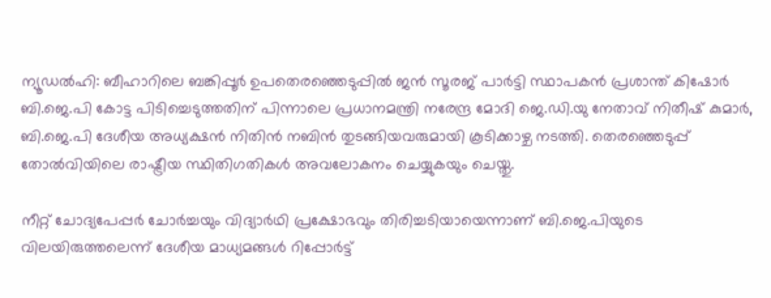ന്യൂഡൽഹി: ബീഹാറിലെ ബങ്കിപ്പൂർ ഉപതെരഞ്ഞെടുപ്പിൽ ജൻ സൂരജ് പാർട്ടി സ്ഥാപകൻ പ്രശാന്ത് കിഷോർ ബി.ജെ.പി കോട്ട പിടിച്ചെടുത്തതിന് പിന്നാലെ പ്രധാനമന്ത്രി നരേന്ദ്ര മോദി ജെ.ഡി.യു നേതാവ് നിതീഷ് കുമാർ, ബി.ജെ.പി ദേശീയ അധ്യക്ഷൻ നിതിൻ നബിൻ തുടങ്ങിയവരുമായി കൂടിക്കാഴ്ച നടത്തി. തെരഞ്ഞെടുപ്പ് തോൽവിയിലെ രാഷ്ട്രീയ സ്ഥിതിഗതികൾ അവലോകനം ചെയ്യുകയും ചെയ്തു.

നീറ്റ് ചോദ്യപേപ്പർ ചോർച്ചയും വിദ്യാർഥി പ്രക്ഷോഭവും തിരിച്ചടിയായെന്നാണ് ബി.ജെ.പിയുടെ വിലയിരുത്തലെന്ന് ദേശീയ മാധ്യമങ്ങൾ റിപ്പോർട്ട്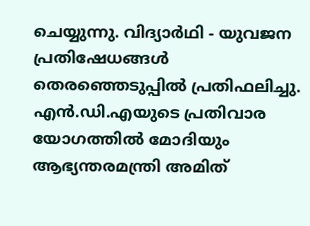ചെയ്യുന്നു. വിദ്യാർഥി - യുവജന പ്രതിഷേധങ്ങള്‍ തെരഞ്ഞെടുപ്പില്‍ പ്രതിഫലിച്ചു. എൻ.ഡി.എയുടെ പ്രതിവാര യോഗത്തിൽ മോദിയും ആഭ്യന്തരമന്ത്രി അമിത്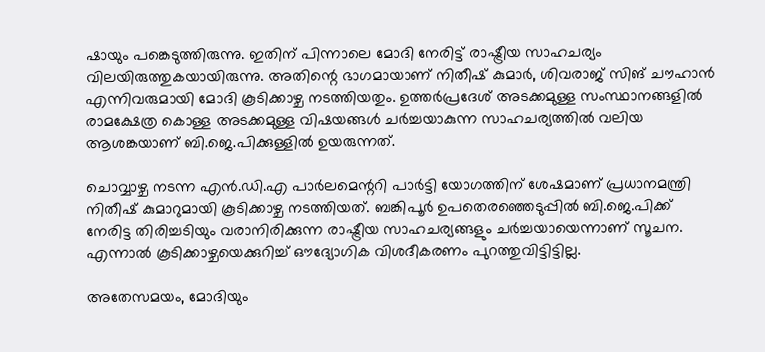ഷായും പങ്കെടുത്തിരുന്നു. ഇതിന് പിന്നാലെ മോദി നേരിട്ട് രാഷ്ട്രീയ സാഹചര്യം വിലയിരുത്തുകയായിരുന്നു. അതിന്റെ ഭാഗമായാണ് നിതീഷ് കുമാര്‍, ശിവരാജ് സിങ് ചൗഹാന്‍ എന്നിവരുമായി മോദി കൂടിക്കാഴ്ച നടത്തിയതും. ഉത്തര്‍പ്രദേശ് അടക്കമുള്ള സംസ്ഥാനങ്ങളില്‍ രാമക്ഷേത്ര കൊള്ള അടക്കമുള്ള വിഷയങ്ങൾ ചർച്ചയാകുന്ന സാഹചര്യത്തില്‍ വലിയ ആശങ്കയാണ് ബി.ജെ.പിക്കുള്ളില്‍ ഉയരുന്നത്.

ചൊവ്വാഴ്ച നടന്ന എൻ.ഡി.എ പാർലമെന്ററി പാർട്ടി യോഗത്തിന് ശേഷമാണ് പ്രധാനമന്ത്രി നിതീഷ് കുമാറുമായി കൂടിക്കാഴ്ച നടത്തിയത്. ബങ്കിപൂർ ഉപതെരഞ്ഞെടുപ്പിൽ ബി.ജെ.പിക്ക് നേരിട്ട തിരിച്ചടിയും വരാനിരിക്കുന്ന രാഷ്ട്രീയ സാഹചര്യങ്ങളും ചർച്ചയായെന്നാണ് സൂചന. എന്നാൽ കൂടിക്കാഴ്ചയെക്കുറിച്ച് ഔദ്യോഗിക വിശദീകരണം പുറത്തുവിട്ടിട്ടില്ല.

അതേസമയം, മോദിയും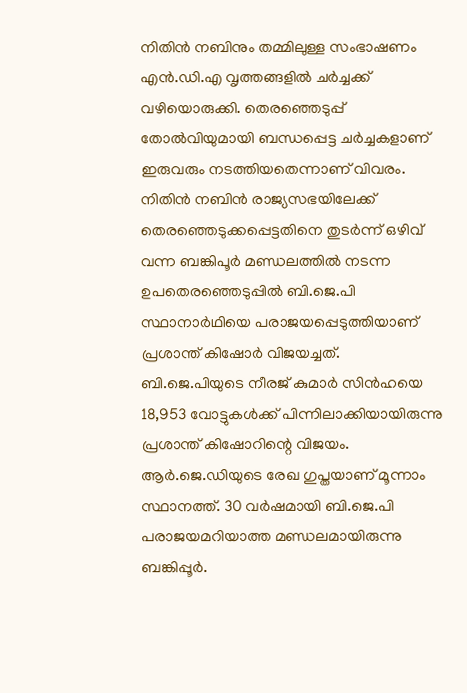നിതിന്‍ നബിനും തമ്മിലുള്ള സംഭാഷണം എൻ.ഡി.എ വൃത്തങ്ങളില്‍ ചര്‍ച്ചക്ക് വഴിയൊരുക്കി. തെരഞ്ഞെടുപ്പ് തോൽവിയുമായി ബന്ധപ്പെട്ട ചർച്ചകളാണ് ഇരുവരും നടത്തിയതെന്നാണ് വിവരം. നിതിൻ നബിൻ രാജ്യസഭയിലേക്ക് തെരഞ്ഞെടുക്കപ്പെട്ടതിനെ തുടർന്ന് ഒഴിവ് വന്ന ബങ്കിപൂർ മണ്ഡലത്തിൽ നടന്ന ഉപതെരഞ്ഞെടുപ്പിൽ ബി.ജെ.പി സ്ഥാനാർഥിയെ പരാജയപ്പെടുത്തിയാണ് പ്രശാന്ത് കിഷോർ വിജയച്ചത്. ബി.ജെ.പിയുടെ നീരജ് കുമാര്‍ സിന്‍ഹയെ 18,953 വോട്ടുകള്‍ക്ക് പിന്നിലാക്കിയായിരുന്നു പ്രശാന്ത് കിഷോറിന്റെ വിജയം. ആര്‍.ജെ.ഡിയുടെ രേഖ ഗുപ്തയാണ് മൂന്നാം സ്ഥാനത്ത്. 30 വർഷമായി ബി.ജെ.പി പരാജയമറിയാത്ത മണ്ഡലമായിരുന്നു ബങ്കിപ്പൂര്‍.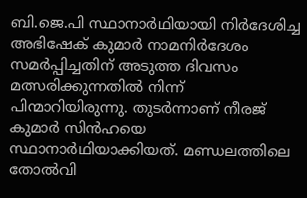ബി.ജെ.പി സ്ഥാനാർഥിയായി നിര്‍ദേശിച്ച അഭിഷേക് കുമാര്‍ നാമനിര്‍ദേശം സമര്‍പ്പിച്ചതിന് അടുത്ത ദിവസം മത്സരിക്കുന്നതില്‍ നിന്ന് പിന്മാറിയിരുന്നു. തുടര്‍ന്നാണ് നീരജ് കുമാര്‍ സിന്‍ഹയെ സ്ഥാനാർഥിയാക്കിയത്. മണ്ഡലത്തിലെ തോൽവി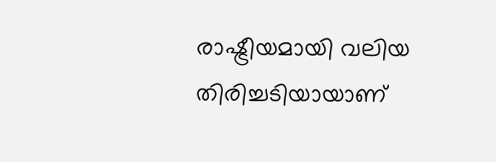രാഷ്ട്രീയമായി വലിയ തിരിച്ചടിയായാണ്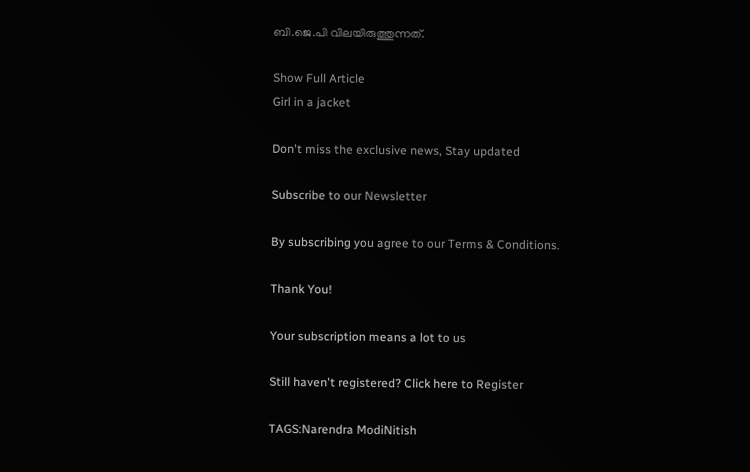ബി.ജെ.പി വിലയിരുത്തുന്നത്.

Show Full Article
Girl in a jacket

Don't miss the exclusive news, Stay updated

Subscribe to our Newsletter

By subscribing you agree to our Terms & Conditions.

Thank You!

Your subscription means a lot to us

Still haven't registered? Click here to Register

TAGS:Narendra ModiNitish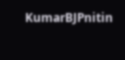KumarBJPnitin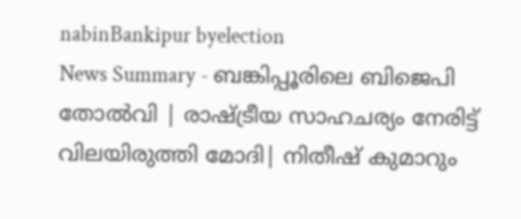nabinBankipur byelection
News Summary - ബങ്കിപ്പൂരിലെ ബിജെപി തോൽവി | രാഷ്ട്രീയ സാഹചര്യം നേരിട്ട് വിലയിരുത്തി മോദി| നിതീഷ് കുമാറും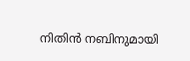നിതിൻ നബിനുമായി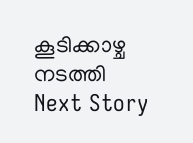കൂടിക്കാഴ്ച നടത്തി
Next Story